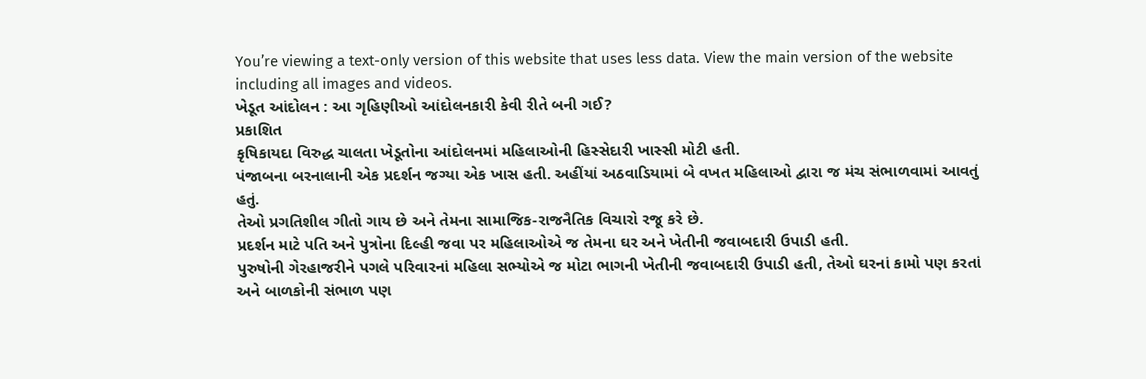You’re viewing a text-only version of this website that uses less data. View the main version of the website including all images and videos.
ખેડૂત આંદોલન : આ ગૃહિણીઓ આંદોલનકારી કેવી રીતે બની ગઈ?
પ્રકાશિત
કૃષિકાયદા વિરુદ્ધ ચાલતા ખેડૂતોના આંદોલનમાં મહિલાઓની હિસ્સેદારી ખાસ્સી મોટી હતી.
પંજાબના બરનાલાની એક પ્રદર્શન જગ્યા એક ખાસ હતી. અહીંયાં અઠવાડિયામાં બે વખત મહિલાઓ દ્વારા જ મંચ સંભાળવામાં આવતું હતું.
તેઓ પ્રગતિશીલ ગીતો ગાય છે અને તેમના સામાજિક-રાજનૈતિક વિચારો રજૂ કરે છે.
પ્રદર્શન માટે પતિ અને પુત્રોના દિલ્હી જવા પર મહિલાઓએ જ તેમના ઘર અને ખેતીની જવાબદારી ઉપાડી હતી.
પુરુષોની ગેરહાજરીને પગલે પરિવારનાં મહિલા સભ્યોએ જ મોટા ભાગની ખેતીની જવાબદારી ઉપાડી હતી, તેઓ ઘરનાં કામો પણ કરતાં અને બાળકોની સંભાળ પણ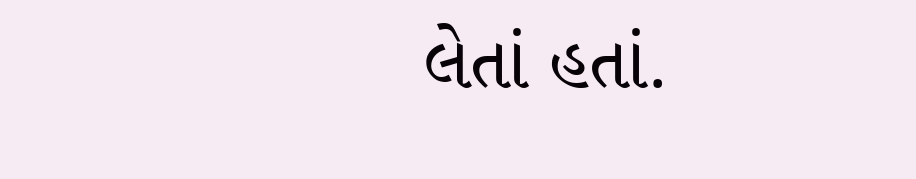લેતાં હતાં.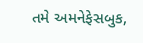તમે અમનેફેસબુક,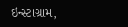ઇન્સ્ટાગ્રામ,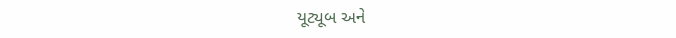યૂટ્યૂબ અને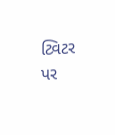ટ્વિટર પર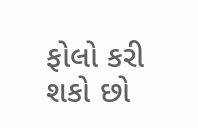ફોલો કરી શકો છો